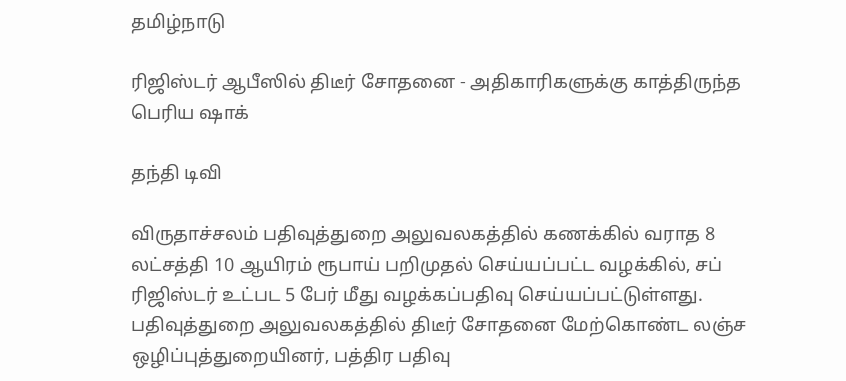தமிழ்நாடு

ரிஜிஸ்டர் ஆபீஸில் திடீர் சோதனை - அதிகாரிகளுக்கு காத்திருந்த பெரிய ஷாக்

தந்தி டிவி

விருதாச்சலம் பதிவுத்துறை அலுவலகத்தில் கணக்கில் வராத 8 லட்சத்தி 10 ஆயிரம் ரூபாய் பறிமுதல் செய்யப்பட்ட வழக்கில், சப் ரிஜிஸ்டர் உட்பட 5 பேர் மீது வழக்கப்பதிவு செய்யப்பட்டுள்ளது. பதிவுத்துறை அலுவலகத்தில் திடீர் சோதனை மேற்கொண்ட லஞ்ச ஒழிப்புத்துறையினர், பத்திர பதிவு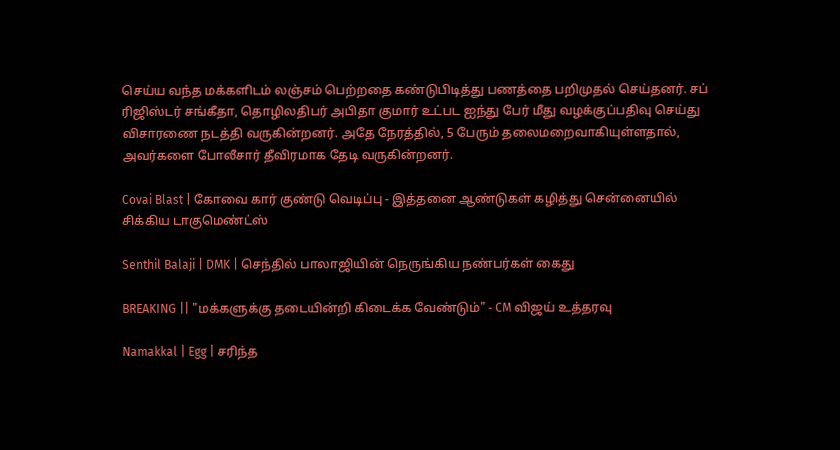செய்ய வந்த மக்களிடம் லஞ்சம் பெற்றதை கண்டுபிடித்து பணத்தை பறிமுதல் செய்தனர். சப் ரிஜிஸ்டர் சங்கீதா, தொழிலதிபர் அபிதா குமார் உட்பட ஐந்து பேர் மீது வழக்குப்பதிவு செய்து விசாரணை நடத்தி வருகின்றனர். அதே நேரத்தில், 5 பேரும் தலைமறைவாகியுள்ளதால், அவர்களை போலீசார் தீவிரமாக தேடி வருகின்றனர்.

Covai Blast | கோவை கார் குண்டு வெடிப்பு - இத்தனை ஆண்டுகள் கழித்து சென்னையில் சிக்கிய டாகுமெண்ட்ஸ்

Senthil Balaji | DMK | செந்தில் பாலாஜியின் நெருங்கிய நண்பர்கள் கைது

BREAKING || "மக்களுக்கு தடையின்றி கிடைக்க வேண்டும்" - CM விஜய் உத்தரவு

Namakkal | Egg | சரிந்த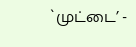`முட்டை’ -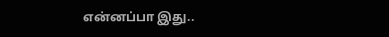என்னப்பா இது..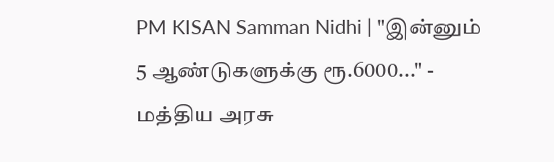PM KISAN Samman Nidhi | "இன்னும் 5 ஆண்டுகளுக்கு ரூ.6000..." - மத்திய அரசு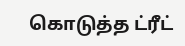கொடுத்த ட்ரீட்